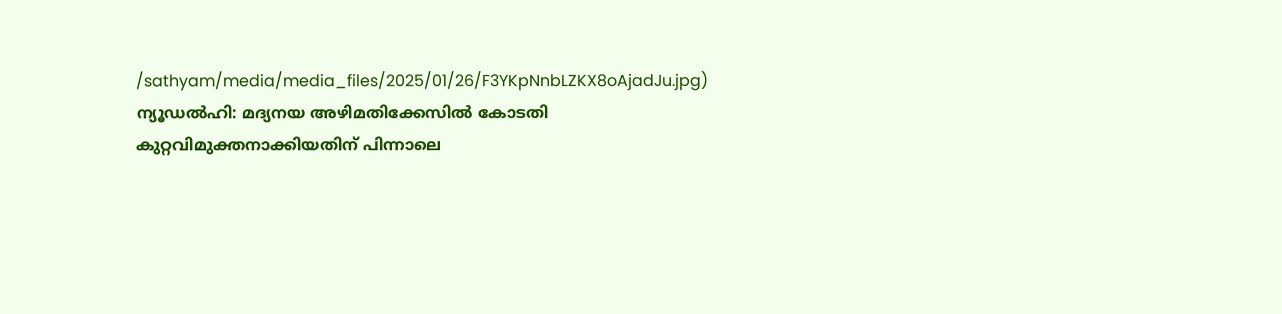/sathyam/media/media_files/2025/01/26/F3YKpNnbLZKX8oAjadJu.jpg)
ന്യൂഡൽഹി: മദ്യനയ അഴിമതിക്കേസിൽ കോടതി കുറ്റവിമുക്തനാക്കിയതിന് പിന്നാലെ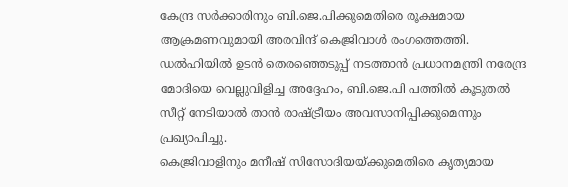കേന്ദ്ര സർക്കാരിനും ബി.ജെ.പിക്കുമെതിരെ രൂക്ഷമായ ആക്രമണവുമായി അരവിന്ദ് കെജ്രിവാൾ രംഗത്തെത്തി.
ഡൽഹിയിൽ ഉടൻ തെരഞ്ഞെടുപ്പ് നടത്താൻ പ്രധാനമന്ത്രി നരേന്ദ്ര മോദിയെ വെല്ലുവിളിച്ച അദ്ദേഹം, ബി.ജെ.പി പത്തിൽ കൂടുതൽ സീറ്റ് നേടിയാൽ താൻ രാഷ്ട്രീയം അവസാനിപ്പിക്കുമെന്നും പ്രഖ്യാപിച്ചു.
കെജ്രിവാളിനും മനീഷ് സിസോദിയയ്ക്കുമെതിരെ കൃത്യമായ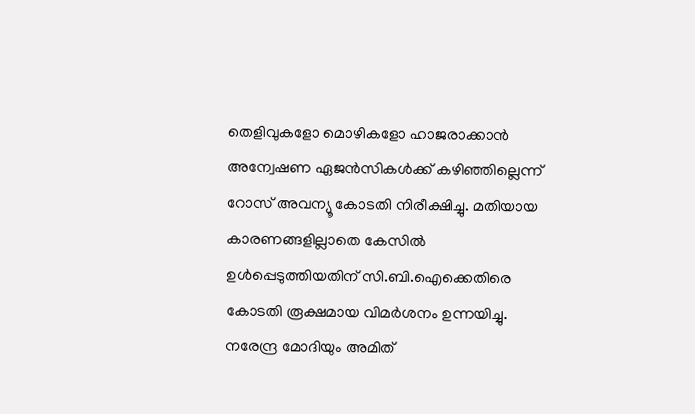തെളിവുകളോ മൊഴികളോ ഹാജരാക്കാൻ അന്വേഷണ ഏജൻസികൾക്ക് കഴിഞ്ഞില്ലെന്ന് റോസ് അവന്യൂ കോടതി നിരീക്ഷിച്ചു. മതിയായ കാരണങ്ങളില്ലാതെ കേസിൽ ഉൾപ്പെടുത്തിയതിന് സി.ബി.ഐക്കെതിരെ കോടതി രൂക്ഷമായ വിമർശനം ഉന്നയിച്ചു.
നരേന്ദ്ര മോദിയും അമിത്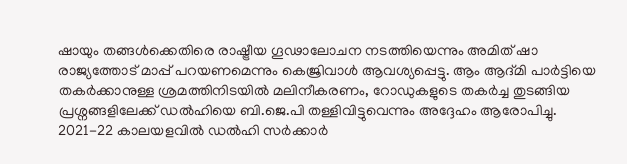ഷായും തങ്ങൾക്കെതിരെ രാഷ്ട്രീയ ഗൂഢാലോചന നടത്തിയെന്നും അമിത് ഷാ രാജ്യത്തോട് മാപ്പ് പറയണമെന്നും കെജ്രിവാൾ ആവശ്യപ്പെട്ടു. ആം ആദ്മി പാർട്ടിയെ തകർക്കാനുള്ള ശ്രമത്തിനിടയിൽ മലിനീകരണം, റോഡുകളുടെ തകർച്ച തുടങ്ങിയ പ്രശ്നങ്ങളിലേക്ക് ഡൽഹിയെ ബി.ജെ.പി തള്ളിവിട്ടുവെന്നും അദ്ദേഹം ആരോപിച്ചു.
2021-22 കാലയളവിൽ ഡൽഹി സർക്കാർ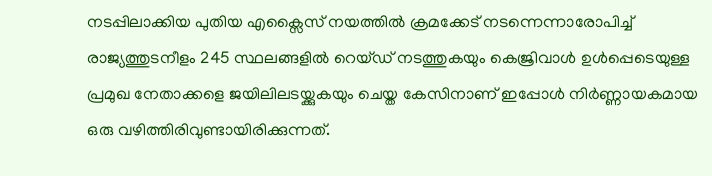നടപ്പിലാക്കിയ പുതിയ എക്സൈസ് നയത്തിൽ ക്രമക്കേട് നടന്നെന്നാരോപിച്ച് രാജ്യത്തുടനീളം 245 സ്ഥലങ്ങളിൽ റെയ്ഡ് നടത്തുകയും കെജ്രിവാൾ ഉൾപ്പെടെയുള്ള പ്രമുഖ നേതാക്കളെ ജയിലിലടയ്ക്കുകയും ചെയ്ത കേസിനാണ് ഇപ്പോൾ നിർണ്ണായകമായ ഒരു വഴിത്തിരിവുണ്ടായിരിക്കുന്നത്.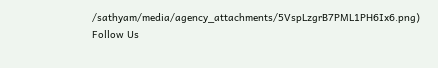/sathyam/media/agency_attachments/5VspLzgrB7PML1PH6Ix6.png)
Follow Us